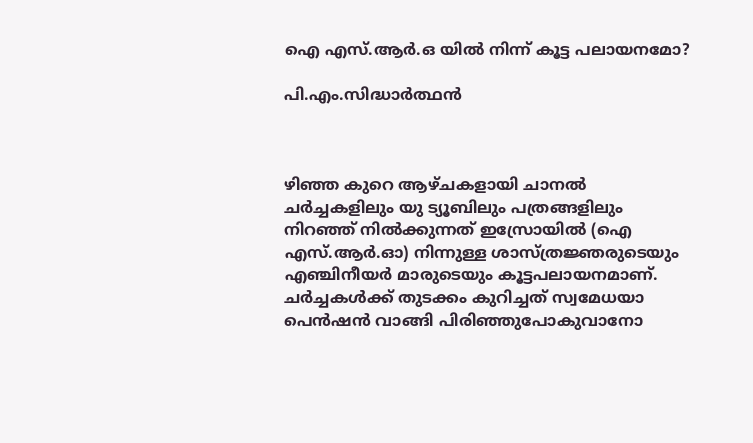ഐ എസ്.ആർ.ഒ യിൽ നിന്ന് കൂട്ട പലായനമോ?

പി.എം.സിദ്ധാർത്ഥൻ



ഴിഞ്ഞ കുറെ ആഴ്ചകളായി ചാനൽ ചർച്ചകളിലും യു ട്യൂബിലും പത്രങ്ങളിലും നിറഞ്ഞ് നിൽക്കുന്നത് ഇസ്രോയിൽ (ഐ എസ്.ആർ.ഓ) നിന്നുള്ള ശാസ്ത്രജ്ഞരുടെയും എഞ്ചിനീയർ മാരുടെയും കൂട്ടപലായനമാണ്. ചർച്ചകൾക്ക് തുടക്കം കുറിച്ചത് സ്വമേധയാ പെൻഷൻ വാങ്ങി പിരിഞ്ഞുപോകുവാനോ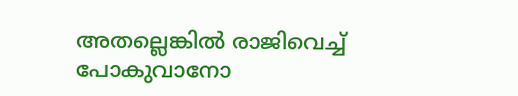അതല്ലെങ്കിൽ രാജിവെച്ച് പോകുവാനോ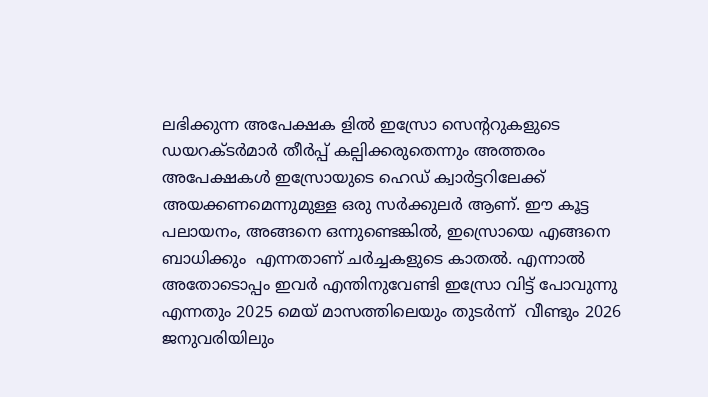ലഭിക്കുന്ന അപേക്ഷക ളിൽ ഇസ്രോ സെന്ററുകളുടെ ഡയറക്ടർമാർ തീർപ്പ് കല്പിക്കരുതെന്നും അത്തരം അപേക്ഷകൾ ഇസ്രോയുടെ ഹെഡ് ക്വാർട്ടറിലേക്ക് അയക്കണമെന്നുമുള്ള ഒരു സർക്കുലർ ആണ്. ഈ കൂട്ട പലായനം, അങ്ങനെ ഒന്നുണ്ടെങ്കിൽ, ഇസ്രൊയെ എങ്ങനെ ബാധിക്കും  എന്നതാണ് ചർച്ചകളുടെ കാതൽ. എന്നാൽ അതോടൊപ്പം ഇവർ എന്തിനുവേണ്ടി ഇസ്രോ വിട്ട് പോവുന്നു എന്നതും 2025 മെയ് മാസത്തിലെയും തുടർന്ന്  വീണ്ടും 2026 ജനുവരിയിലും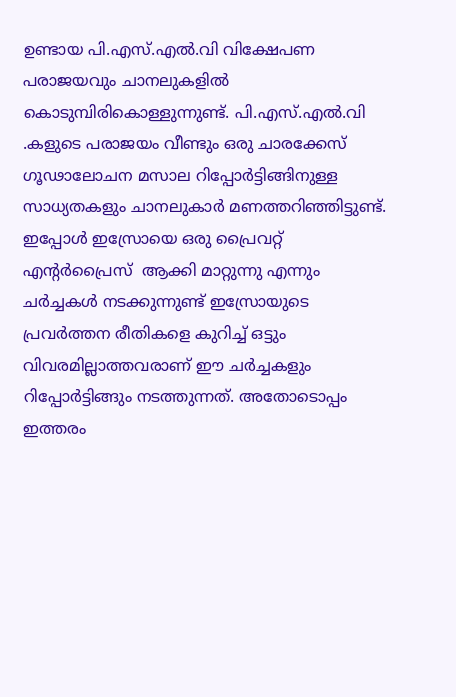ഉണ്ടായ പി.എസ്.എൽ.വി വിക്ഷേപണ പരാജയവും ചാനലുകളിൽ കൊടുമ്പിരികൊള്ളുന്നുണ്ട്. പി.എസ്.എൽ.വി .കളുടെ പരാജയം വീണ്ടും ഒരു ചാരക്കേസ് ഗൂഢാലോചന മസാല റിപ്പോർട്ടിങ്ങിനുള്ള സാധ്യതകളും ചാനലുകാർ മണത്തറിഞ്ഞിട്ടുണ്ട്. ഇപ്പോൾ ഇസ്രോയെ ഒരു പ്രൈവറ്റ് എന്റർപ്രൈസ്  ആക്കി മാറ്റുന്നു എന്നും ചർച്ചകൾ നടക്കുന്നുണ്ട് ഇസ്രോയുടെ പ്രവർത്തന രീതികളെ കുറിച്ച് ഒട്ടും വിവരമില്ലാത്തവരാണ് ഈ ചർച്ചകളും റിപ്പോർട്ടിങ്ങും നടത്തുന്നത്. അതോടൊപ്പം ഇത്തരം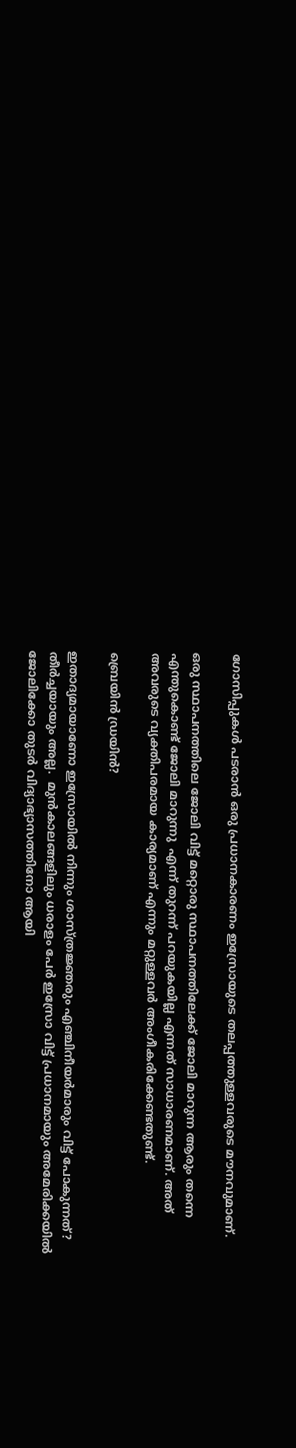ഗോസിപ്പുകൾ പടരാൻ ഒരു പ്രധാനകാരണം ഇസ്രോയുടെ തലപ്പത്തുള്ളവരുടെ മൗനവുമാണ്.

ഒരു സ്ഥാപനത്തിലെ ജോലി വിട്ട് മറ്റൊരു സ്ഥാപനത്തിലേക്ക് ജോലി മാറുന്ന ആരും തന്നെ എന്തുകൊണ്ട് ജോലി മാറുന്നു  എന്ന് തുറന്ന് പറയുകയില്ല എന്നത് സാധാരണമാണ്. അത് അവരുടെ വ്യക്തിപരമായ കാര്യമാണ് എന്നും മറ്റുള്ളവർ അംഗീകരിക്കേണ്ടതുണ്ട്.

ബ്രെയിൻ ഡ്രയിൻ?

ഇതാദ്യമായാണോ ഇസ്രോയിൽ നിന്നും ശാസ്ത്രജ്ഞരും എഞ്ചിനീയർമാരും വിട്ട് പോകുന്നത്?   തീർച്ചയായും അല്ല.  മുൻകാലങ്ങളിലും ധരാളം പേർ ഇസ്രോ വിട്ട് പ്രധാനമായും അമേരിക്കയിൽ ജോലിക്കോ തുടർ വിദ്യാഭ്യാസത്തിനോ ആയി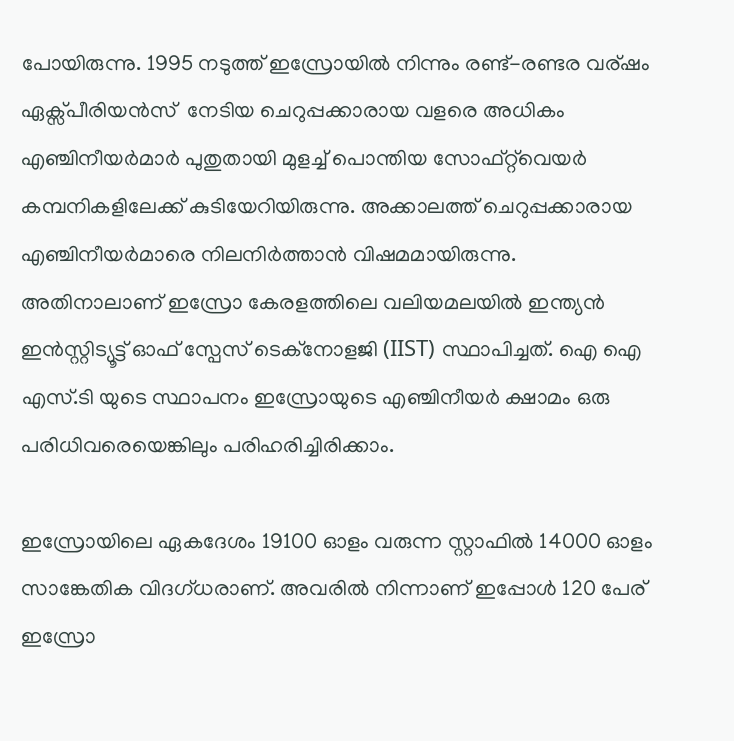പോയിരുന്നു. 1995 നടുത്ത് ഇസ്രോയിൽ നിന്നും രണ്ട്-രണ്ടര വര്ഷം ഏക്സ്‌പീരിയൻസ്  നേടിയ ചെറുപ്പക്കാരായ വളരെ അധികം എഞ്ചിനീയർമാർ പുതുതായി മുളച്ച് പൊന്തിയ സോഫ്റ്റ്‌വെയർ കമ്പനികളിലേക്ക് കുടിയേറിയിരുന്നു. അക്കാലത്ത് ചെറുപ്പക്കാരായ എഞ്ചിനീയർമാരെ നിലനിർത്താൻ വിഷമമായിരുന്നു. അതിനാലാണ് ഇസ്രോ കേരളത്തിലെ വലിയമലയിൽ ഇന്ത്യൻ ഇൻസ്റ്റിട്യൂട്ട് ഓഫ് സ്പേസ് ടെക്‌നോളജി (IIST) സ്ഥാപിച്ചത്. ഐ ഐ എസ്.ടി യുടെ സ്ഥാപനം ഇസ്രോയുടെ എഞ്ചിനീയർ ക്ഷാമം ഒരു പരിധിവരെയെങ്കിലും പരിഹരിച്ചിരിക്കാം.

ഇസ്രോയിലെ ഏകദേശം 19100 ഓളം വരുന്ന സ്റ്റാഫിൽ 14000 ഓളം സാങ്കേതിക വിദഗ്ധരാണ്. അവരിൽ നിന്നാണ് ഇപ്പോൾ 120 പേര് ഇസ്രോ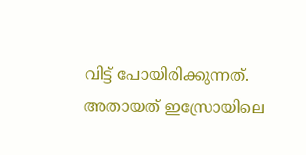വിട്ട് പോയിരിക്കുന്നത്.  അതായത് ഇസ്രോയിലെ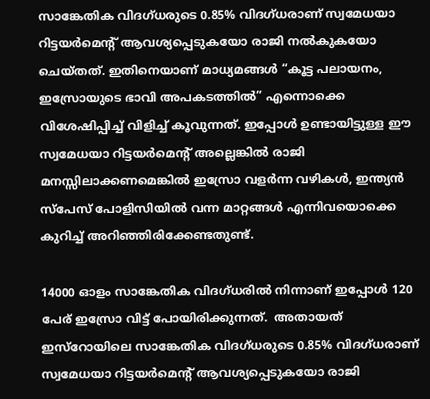സാങ്കേതിക വിദഗ്ധരുടെ 0.85% വിദഗ്ധരാണ് സ്വമേധയാ റിട്ടയർമെന്റ് ആവശ്യപ്പെടുകയോ രാജി നൽകുകയോ ചെയ്തത്. ഇതിനെയാണ് മാധ്യമങ്ങൾ “കൂട്ട പലായനം, ഇസ്രോയുടെ ഭാവി അപകടത്തിൽ” എന്നൊക്കെ വിശേഷിപ്പിച്ച് വിളിച്ച് കൂവുന്നത്. ഇപ്പോൾ ഉണ്ടായിട്ടുള്ള ഈ സ്വമേധയാ റിട്ടയർമെന്റ് അല്ലെങ്കിൽ രാജി മനസ്സിലാക്കണമെങ്കിൽ ഇസ്രോ വളർന്ന വഴികൾ, ഇന്ത്യൻ സ്പേസ് പോളിസിയിൽ വന്ന മാറ്റങ്ങൾ എന്നിവയൊക്കെ കുറിച്ച് അറിഞ്ഞിരിക്കേണ്ടതുണ്ട്.

14000 ഓളം സാങ്കേതിക വിദഗ്ധരിൽ നിന്നാണ് ഇപ്പോൾ 120 പേര് ഇസ്രോ വിട്ട് പോയിരിക്കുന്നത്.  അതായത് ഇസ്‌റോയിലെ സാങ്കേതിക വിദഗ്ധരുടെ 0.85% വിദഗ്ധരാണ് സ്വമേധയാ റിട്ടയർമെന്റ് ആവശ്യപ്പെടുകയോ രാജി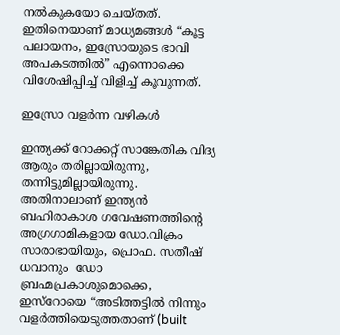നൽകുകയോ ചെയ്തത്. ഇതിനെയാണ് മാധ്യമങ്ങൾ “കൂട്ട പലായനം, ഇസ്രോയുടെ ഭാവി അപകടത്തിൽ” എന്നൊക്കെ വിശേഷിപ്പിച്ച് വിളിച്ച് കൂവുന്നത്.

ഇസ്രോ വളർന്ന വഴികൾ

ഇന്ത്യക്ക് റോക്കറ്റ് സാങ്കേതിക വിദ്യ ആരും തരില്ലായിരുന്നു, തന്നിട്ടുമില്ലായിരുന്നു. അതിനാലാണ് ഇന്ത്യൻ ബഹിരാകാശ ഗവേഷണത്തിന്റെ അഗ്രഗാമികളായ ഡോ.വിക്രം സാരാഭായിയും, പ്രൊഫ. സതീഷ് ധവാനും  ഡോ ബ്രഹ്മപ്രകാശുമൊക്കെ, ഇസ്‌റോയെ “അടിത്തട്ടിൽ നിന്നും വളർത്തിയെടുത്തതാണ് (built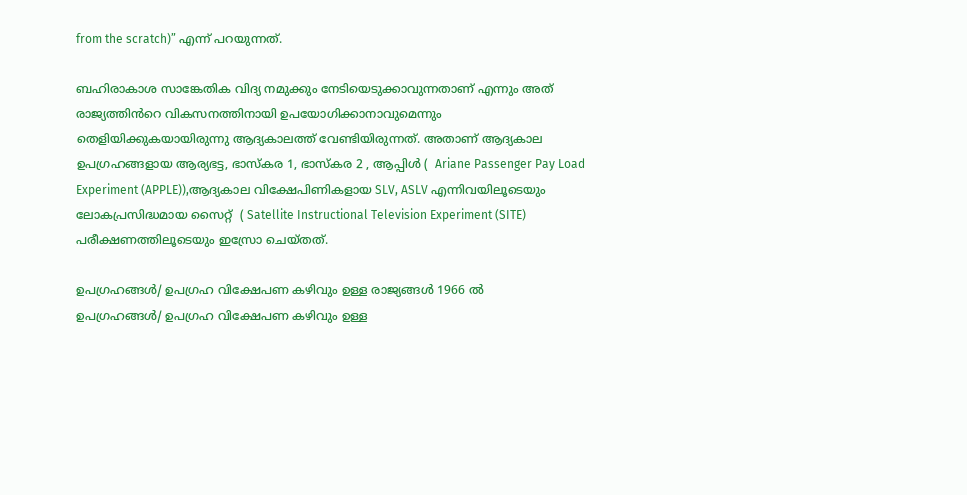from the scratch)” എന്ന് പറയുന്നത്.

ബഹിരാകാശ സാങ്കേതിക വിദ്യ നമുക്കും നേടിയെടുക്കാവുന്നതാണ് എന്നും അത് രാജ്യത്തിൻറെ വികസനത്തിനായി ഉപയോഗിക്കാനാവുമെന്നും തെളിയിക്കുകയായിരുന്നു ആദ്യകാലത്ത് വേണ്ടിയിരുന്നത്. അതാണ് ആദ്യകാല ഉപഗ്രഹങ്ങളായ ആര്യഭട്ട, ഭാസ്കര 1, ഭാസ്കര 2 , ആപ്പിൾ (  Ariane Passenger Pay Load Experiment (APPLE)),ആദ്യകാല വിക്ഷേപിണികളായ SLV, ASLV എന്നിവയിലൂടെയും ലോകപ്രസിദ്ധമായ സൈറ്റ്  ( Satellite Instructional Television Experiment (SITE) പരീക്ഷണത്തിലൂടെയും ഇസ്രോ ചെയ്തത്.

ഉപഗ്രഹങ്ങൾ/ ഉപഗ്രഹ വിക്ഷേപണ കഴിവും ഉള്ള രാജ്യങ്ങൾ 1966 ൽ
ഉപഗ്രഹങ്ങൾ/ ഉപഗ്രഹ വിക്ഷേപണ കഴിവും ഉള്ള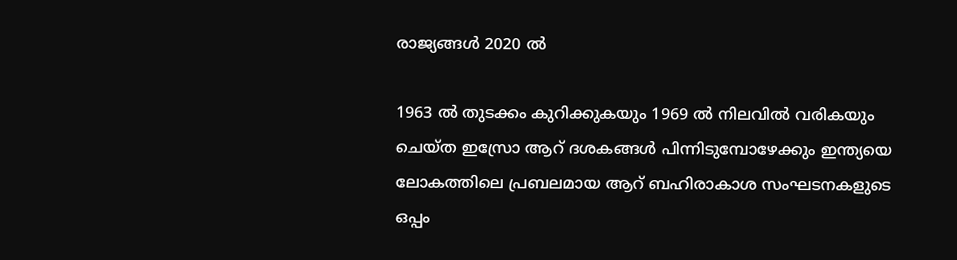രാജ്യങ്ങൾ 2020 ൽ

1963 ൽ തുടക്കം കുറിക്കുകയും 1969 ൽ നിലവിൽ വരികയും ചെയ്ത ഇസ്രോ ആറ് ദശകങ്ങൾ പിന്നിടുമ്പോഴേക്കും ഇന്ത്യയെ ലോകത്തിലെ പ്രബലമായ ആറ് ബഹിരാകാശ സംഘടനകളുടെ ഒപ്പം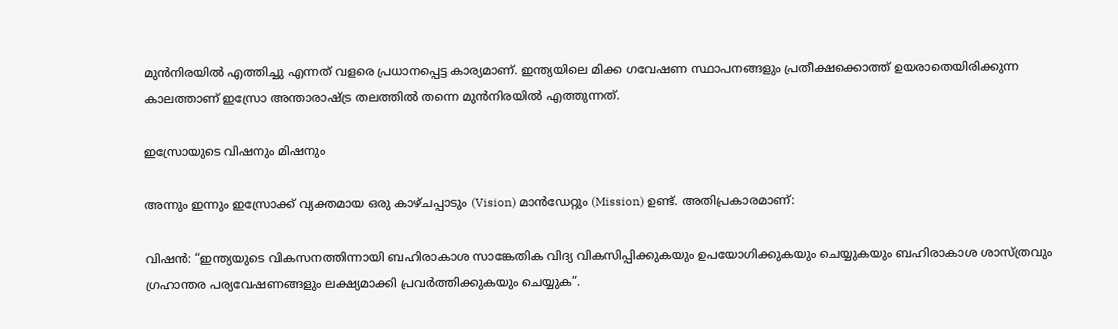മുൻനിരയിൽ എത്തിച്ചു എന്നത് വളരെ പ്രധാനപ്പെട്ട കാര്യമാണ്. ഇന്ത്യയിലെ മിക്ക ഗവേഷണ സ്ഥാപനങ്ങളും പ്രതീക്ഷക്കൊത്ത് ഉയരാതെയിരിക്കുന്ന കാലത്താണ് ഇസ്രോ അന്താരാഷ്ട്ര തലത്തിൽ തന്നെ മുൻനിരയിൽ എത്തുന്നത്.

ഇസ്രോയുടെ വിഷനും മിഷനും

അന്നും ഇന്നും ഇസ്രോക്ക് വ്യക്തമായ ഒരു കാഴ്ചപ്പാടും (Vision) മാൻഡേറ്റും (Mission) ഉണ്ട്. അതിപ്രകാരമാണ്:

വിഷൻ: “ഇന്ത്യയുടെ വികസനത്തിന്നായി ബഹിരാകാശ സാങ്കേതിക വിദ്യ വികസിപ്പിക്കുകയും ഉപയോഗിക്കുകയും ചെയ്യുകയും ബഹിരാകാശ ശാസ്ത്രവും ഗ്രഹാന്തര പര്യവേഷണങ്ങളും ലക്ഷ്യമാക്കി പ്രവർത്തിക്കുകയും ചെയ്യുക”.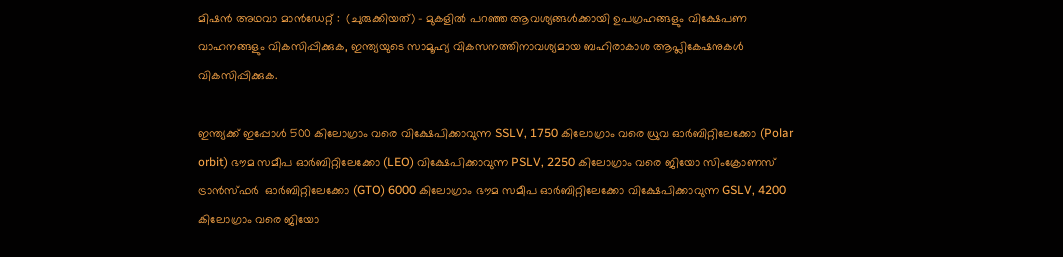മിഷൻ അഥവാ മാൻഡേറ്റ് :  (ചുരുക്കിയത്) – മുകളിൽ പറഞ്ഞ ആവശ്യങ്ങൾക്കായി ഉപഗ്രഹങ്ങളും വിക്ഷേപണ വാഹനങ്ങളും വികസിപ്പിക്കുക, ഇന്ത്യയുടെ സാമൂഹ്യ വികസനത്തിനാവശ്യമായ ബഹിരാകാശ ആപ്ലികേഷനുകൾ വികസിപ്പിക്കുക.

ഇന്ത്യക്ക് ഇപ്പോൾ 500 കിലോഗ്രാം വരെ വിക്ഷേപിക്കാവുന്ന SSLV, 1750 കിലോഗ്രാം വരെ ധ്രുവ ഓർബിറ്റിലേക്കോ (Polar orbit) ഭൗമ സമീപ ഓർബിറ്റിലേക്കോ (LEO) വിക്ഷേപിക്കാവുന്ന PSLV, 2250 കിലോഗ്രാം വരെ ജിയോ സിംക്രോണസ് ട്രാൻസ്ഫർ  ഓർബിറ്റിലേക്കോ (GTO) 6000 കിലോഗ്രാം ഭൗമ സമീപ ഓർബിറ്റിലേക്കോ വിക്ഷേപിക്കാവുന്ന GSLV, 4200 കിലോഗ്രാം വരെ ജിയോ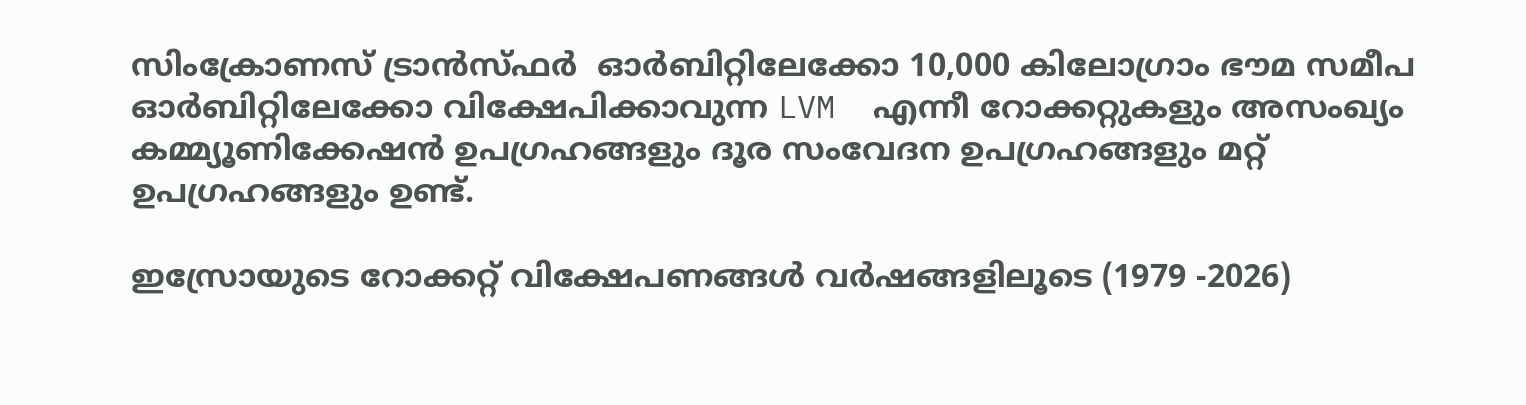സിംക്രോണസ് ട്രാൻസ്ഫർ  ഓർബിറ്റിലേക്കോ 10,000 കിലോഗ്രാം ഭൗമ സമീപ ഓർബിറ്റിലേക്കോ വിക്ഷേപിക്കാവുന്ന LVM  എന്നീ റോക്കറ്റുകളും അസംഖ്യം കമ്മ്യൂണിക്കേഷൻ ഉപഗ്രഹങ്ങളും ദൂര സംവേദന ഉപഗ്രഹങ്ങളും മറ്റ് ഉപഗ്രഹങ്ങളും ഉണ്ട്.

ഇസ്രോയുടെ റോക്കറ്റ് വിക്ഷേപണങ്ങൾ വർഷങ്ങളിലൂടെ (1979 -2026)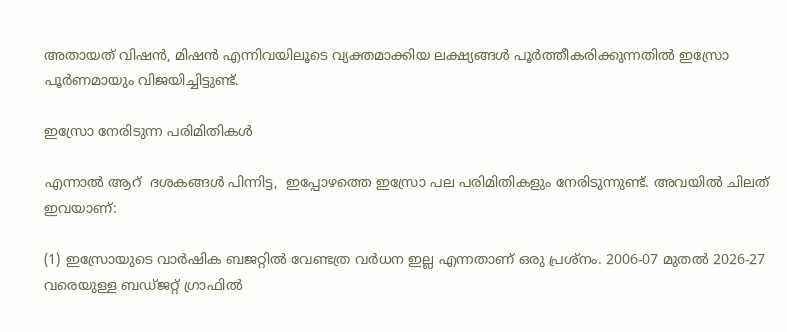അതായത് വിഷൻ, മിഷൻ എന്നിവയിലൂടെ വ്യക്തമാക്കിയ ലക്ഷ്യങ്ങൾ പൂർത്തീകരിക്കുന്നതിൽ ഇസ്രോ പൂർണമായും വിജയിച്ചിട്ടുണ്ട്.

ഇസ്രോ നേരിടുന്ന പരിമിതികൾ

എന്നാൽ ആറ്  ദശകങ്ങൾ പിന്നിട്ട,  ഇപ്പോഴത്തെ ഇസ്രോ പല പരിമിതികളും നേരിടുന്നുണ്ട്. അവയിൽ ചിലത് ഇവയാണ്:

(1) ഇസ്രോയുടെ വാർഷിക ബജറ്റിൽ വേണ്ടത്ര വർധന ഇല്ല എന്നതാണ് ഒരു പ്രശ്നം. 2006-07 മുതൽ 2026-27 വരെയുള്ള ബഡ്ജറ്റ് ഗ്രാഫിൽ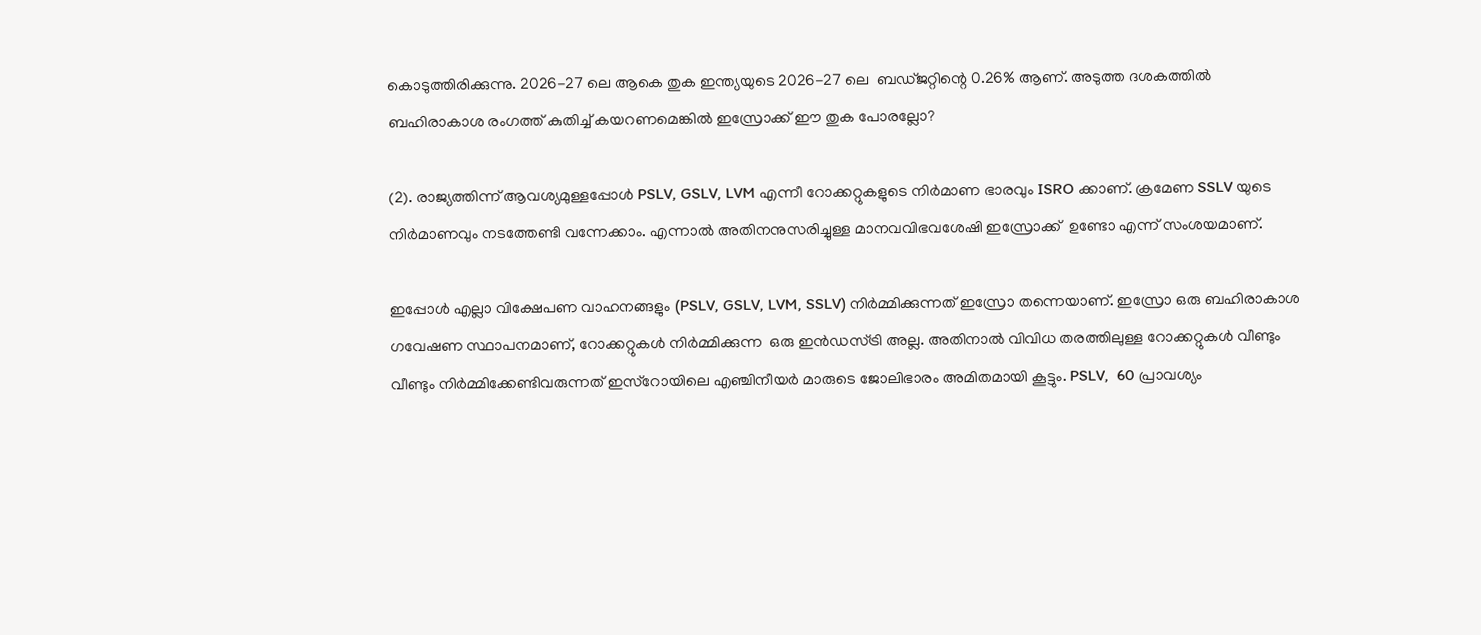കൊടുത്തിരിക്കുന്നു. 2026-27 ലെ ആകെ തുക ഇന്ത്യയുടെ 2026-27 ലെ  ബഡ്ജറ്റിന്റെ 0.26% ആണ്. അടുത്ത ദശകത്തിൽ ബഹിരാകാശ രംഗത്ത് കുതിച്ച് കയറണമെങ്കിൽ ഇസ്രോക്ക് ഈ തുക പോരല്ലോ?

(2). രാജ്യത്തിന്ന് ആവശ്യമുള്ളപ്പോൾ PSLV, GSLV, LVM എന്നീ റോക്കറ്റുകളുടെ നിർമാണ ഭാരവും ISRO ക്കാണ്. ക്രമേണ SSLV യുടെ നിർമാണവും നടത്തേണ്ടി വന്നേക്കാം. എന്നാൽ അതിനനുസരിച്ചുള്ള മാനവവിഭവശേഷി ഇസ്രോക്ക്  ഉണ്ടോ എന്ന് സംശയമാണ്.

ഇപ്പോൾ എല്ലാ വിക്ഷേപണ വാഹനങ്ങളും (PSLV, GSLV, LVM, SSLV) നിർമ്മിക്കുന്നത് ഇസ്രോ തന്നെയാണ്. ഇസ്രോ ഒരു ബഹിരാകാശ ഗവേഷണ സ്ഥാപനമാണ്, റോക്കറ്റുകൾ നിർമ്മിക്കുന്ന  ഒരു ഇൻഡസ്ട്രി അല്ല. അതിനാൽ വിവിധ തരത്തിലുള്ള റോക്കറ്റുകൾ വീണ്ടും വീണ്ടും നിർമ്മിക്കേണ്ടിവരുന്നത് ഇസ്റോയിലെ എഞ്ചിനീയർ മാരുടെ ജോലിഭാരം അമിതമായി കൂട്ടും. PSLV,  60 പ്രാവശ്യം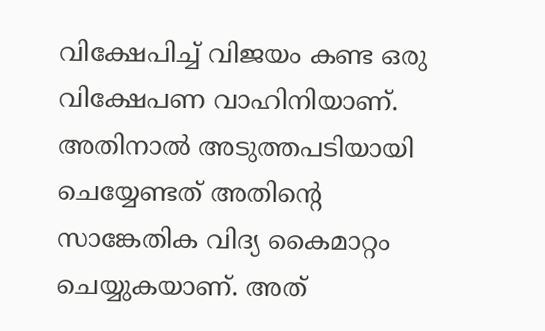വിക്ഷേപിച്ച് വിജയം കണ്ട ഒരു വിക്ഷേപണ വാഹിനിയാണ്. അതിനാൽ അടുത്തപടിയായി ചെയ്യേണ്ടത് അതിന്റെ സാങ്കേതിക വിദ്യ കൈമാറ്റം ചെയ്യുകയാണ്. അത്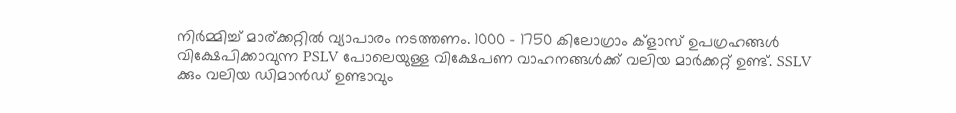നിർമ്മിച്ച് മാര്ക്കറ്റിൽ വ്യാപാരം നടത്തണം. 1000 – 1750 കിലോഗ്രാം ക്ളാസ് ഉപഗ്രഹങ്ങൾ വിക്ഷേപിക്കാവുന്ന PSLV പോലെയുള്ള വിക്ഷേപണ വാഹനങ്ങൾക്ക് വലിയ മാർക്കറ്റ് ഉണ്ട്. SSLV ക്കും വലിയ ഡിമാൻഡ് ഉണ്ടാവും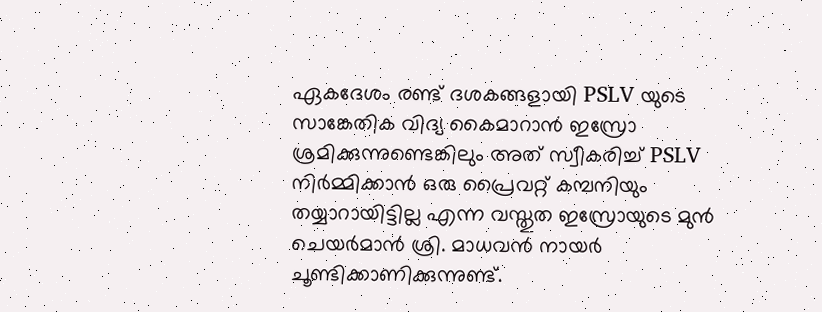ഏകദേശം രണ്ട് ദശകങ്ങളായി PSLV യുടെ സാങ്കേതിക വിദ്യ കൈമാറാൻ ഇസ്രോ ശ്രമിക്കുന്നുണ്ടെങ്കിലും അത് സ്വീകരിച്ച് PSLV നിർമ്മിക്കാൻ ഒരു പ്രൈവറ്റ് കമ്പനിയും തയ്യാറായിട്ടില്ല എന്ന വസ്തുത ഇസ്രോയുടെ മുൻ ചെയർമാൻ ശ്രി. മാധവൻ നായർ ചൂണ്ടിക്കാണിക്കുന്നുണ്ട്.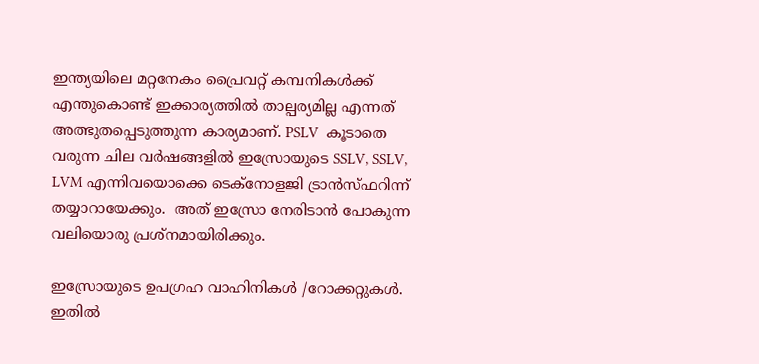ഇന്ത്യയിലെ മറ്റനേകം പ്രൈവറ്റ് കമ്പനികൾക്ക് എന്തുകൊണ്ട് ഇക്കാര്യത്തിൽ താല്പര്യമില്ല എന്നത് അത്ഭുതപ്പെടുത്തുന്ന കാര്യമാണ്. PSLV  കൂടാതെ വരുന്ന ചില വർഷങ്ങളിൽ ഇസ്രോയുടെ SSLV, SSLV, LVM എന്നിവയൊക്കെ ടെക്നോളജി ട്രാൻസ്ഫറിന്ന്  തയ്യാറായേക്കും.  അത് ഇസ്രോ നേരിടാൻ പോകുന്ന വലിയൊരു പ്രശ്നമായിരിക്കും.

ഇസ്രോയുടെ ഉപഗ്രഹ വാഹിനികൾ /റോക്കറ്റുകൾ. ഇതിൽ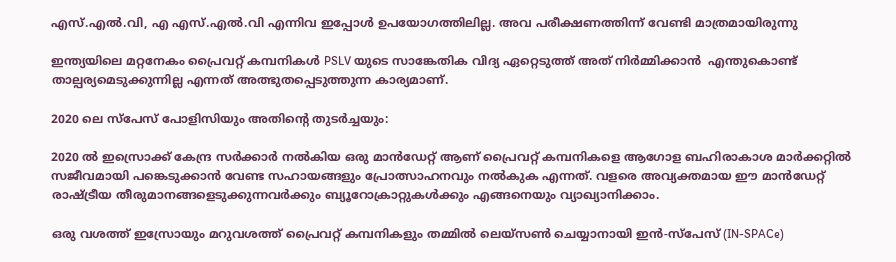എസ്.എൽ.വി, എ എസ്.എൽ.വി എന്നിവ ഇപ്പോൾ ഉപയോഗത്തിലില്ല. അവ പരീക്ഷണത്തിന്ന് വേണ്ടി മാത്രമായിരുന്നു

ഇന്ത്യയിലെ മറ്റനേകം പ്രൈവറ്റ് കമ്പനികൾ PSLV യുടെ സാങ്കേതിക വിദ്യ ഏറ്റെടുത്ത് അത് നിർമ്മിക്കാൻ  എന്തുകൊണ്ട് താല്പര്യമെടുക്കുന്നില്ല എന്നത് അത്ഭുതപ്പെടുത്തുന്ന കാര്യമാണ്.

2020 ലെ സ്പേസ് പോളിസിയും അതിന്റെ തുടർച്ചയും:

2020 ൽ ഇസ്രൊക്ക് കേന്ദ്ര സർക്കാർ നൽകിയ ഒരു മാൻഡേറ്റ് ആണ് പ്രൈവറ്റ് കമ്പനികളെ ആഗോള ബഹിരാകാശ മാർക്കറ്റിൽ സജീവമായി പങ്കെടുക്കാൻ വേണ്ട സഹായങ്ങളും പ്രോത്സാഹനവും നൽകുക എന്നത്. വളരെ അവ്യക്തമായ ഈ മാൻഡേറ്റ് രാഷ്ട്രീയ തീരുമാനങ്ങളെടുക്കുന്നവർക്കും ബ്യൂറോക്രാറ്റുകൾക്കും എങ്ങനെയും വ്യാഖ്യാനിക്കാം.

ഒരു വശത്ത് ഇസ്രോയും മറുവശത്ത് പ്രൈവറ്റ് കമ്പനികളും തമ്മിൽ ലെയ്സൺ ചെയ്യാനായി ഇൻ-സ്പേസ് (IN-SPACe)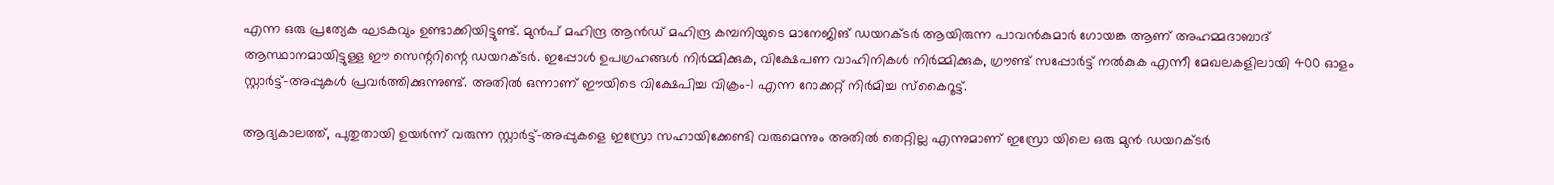എന്ന ഒരു പ്രത്യേക ഘടകവും ഉണ്ടാക്കിയിട്ടുണ്ട്. മുൻപ് മഹിന്ദ്ര ആൻഡ് മഹിന്ദ്ര കമ്പനിയുടെ മാനേജിങ് ഡയറക്ടർ ആയിരുന്ന പാവൻകുമാർ ഗോയങ്ക ആണ് അഹമ്മദാബാദ് ആസ്ഥാനമായിട്ടുള്ള ഈ സെന്ററിന്റെ ഡയറക്ടർ. ഇപ്പോൾ ഉപഗ്രഹങ്ങൾ നിർമ്മിക്കുക, വിക്ഷേപണ വാഹിനികൾ നിർമ്മിക്കുക, ഗ്രൗണ്ട് സപ്പോർട്ട് നൽകുക എന്നീ മേഖലകളിലായി 400 ഓളം സ്റ്റാർട്ട്-അപ്പുകൾ പ്രവർത്തിക്കുന്നുണ്ട്. അതിൽ ഒന്നാണ് ഈയിടെ വിക്ഷേപിച്ച വിക്രം-1 എന്ന റോക്കറ്റ് നിർമിച്ച സ്കൈറൂട്ട്.

ആദ്യകാലത്ത്, പുതുതായി ഉയർന്ന് വരുന്ന സ്റ്റാർട്ട്-അപ്പുകളെ ഇസ്രോ സഹായിക്കേണ്ടി വരുമെന്നും അതിൽ തെറ്റില്ല എന്നുമാണ് ഇസ്രോ യിലെ ഒരു മുൻ ഡയറക്ടർ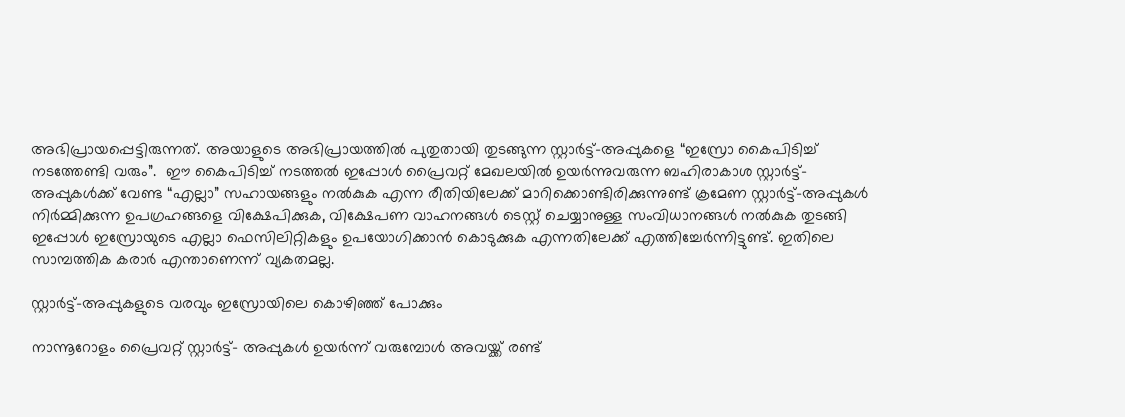അഭിപ്രായപ്പെട്ടിരുന്നത്. അയാളുടെ അഭിപ്രായത്തിൽ പുതുതായി തുടങ്ങുന്ന സ്റ്റാർട്ട്-അപ്പുകളെ “ഇസ്രോ കൈപിടിച്ച് നടത്തേണ്ടി വരും”.  ഈ കൈപിടിച്ച് നടത്തൽ ഇപ്പോൾ പ്രൈവറ്റ് മേഖലയിൽ ഉയർന്നുവരുന്ന ബഹിരാകാശ സ്റ്റാർട്ട്-അപ്പുകൾക്ക് വേണ്ട “എല്ലാ” സഹായങ്ങളും നൽകുക എന്ന രീതിയിലേക്ക് മാറിക്കൊണ്ടിരിക്കുന്നുണ്ട് ക്രമേണ സ്റ്റാർട്ട്-അപ്പുകൾ നിർമ്മിക്കുന്ന ഉപഗ്രഹങ്ങളെ വിക്ഷേപിക്കുക, വിക്ഷേപണ വാഹനങ്ങൾ ടെസ്റ്റ് ചെയ്യാനുള്ള സംവിധാനങ്ങൾ നൽകുക തുടങ്ങി ഇപ്പോൾ ഇസ്രോയുടെ എല്ലാ ഫെസിലിറ്റികളും ഉപയോഗിക്കാൻ കൊടുക്കുക എന്നതിലേക്ക് എത്തിച്ചേർന്നിട്ടുണ്ട്. ഇതിലെ സാമ്പത്തിക കരാർ എന്താണെന്ന് വ്യകതമല്ല.

സ്റ്റാർട്ട്-അപ്പുകളുടെ വരവും ഇസ്രോയിലെ കൊഴിഞ്ഞ് പോക്കും

നാന്നൂറോളം പ്രൈവറ്റ് സ്റ്റാർട്ട്- അപ്പുകൾ ഉയർന്ന് വരുമ്പോൾ അവയ്ക്ക് രണ്ട്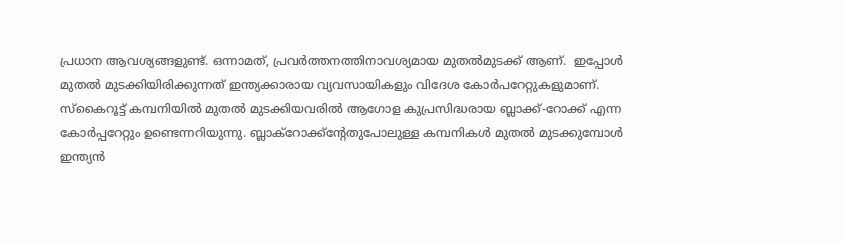പ്രധാന ആവശ്യങ്ങളുണ്ട്. ഒന്നാമത്, പ്രവർത്തനത്തിനാവശ്യമായ മുതൽമുടക്ക് ആണ്.  ഇപ്പോൾ മുതൽ മുടക്കിയിരിക്കുന്നത് ഇന്ത്യക്കാരായ വ്യവസായികളും വിദേശ കോർപറേറ്റുകളുമാണ്. സ്കൈറൂട്ട് കമ്പനിയിൽ മുതൽ മുടക്കിയവരിൽ ആഗോള കുപ്രസിദ്ധരായ ബ്ലാക്ക്-റോക്ക് എന്ന കോർപ്പറേറ്റും ഉണ്ടെന്നറിയുന്നു. ബ്ലാക്‌റോക്ക്ന്റേതുപോലുള്ള കമ്പനികൾ മുതൽ മുടക്കുമ്പോൾ ഇന്ത്യൻ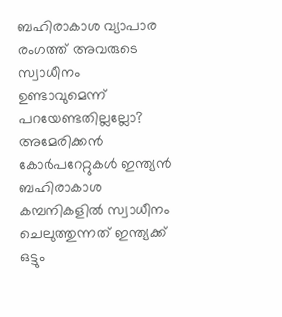ബഹിരാകാശ വ്യാപാര രംഗത്ത് അവരുടെ സ്വാധീനം ഉണ്ടാവുമെന്ന് പറയേണ്ടതില്ലല്ലോ? അമേരിക്കൻ കോർപറേറ്റുകൾ ഇന്ത്യൻ ബഹിരാകാശ കമ്പനികളിൽ സ്വാധീനം ചെലുത്തുന്നത് ഇന്ത്യക്ക് ഒട്ടും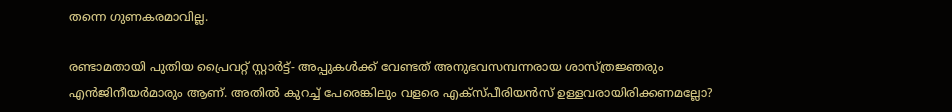തന്നെ ഗുണകരമാവില്ല.

രണ്ടാമതായി പുതിയ പ്രൈവറ്റ് സ്റ്റാർട്ട്- അപ്പുകൾക്ക് വേണ്ടത് അനുഭവസമ്പന്നരായ ശാസ്ത്രജ്ഞരും എൻജിനീയർമാരും ആണ്. അതിൽ കുറച്ച് പേരെങ്കിലും വളരെ എക്സ്പീരിയൻസ് ഉള്ളവരായിരിക്കണമല്ലോ?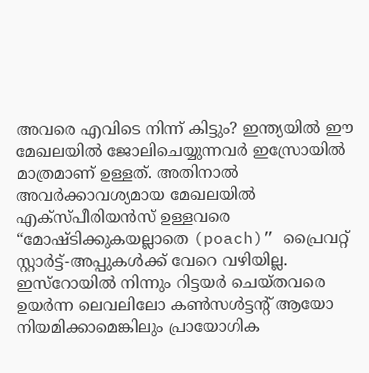അവരെ എവിടെ നിന്ന് കിട്ടും? ഇന്ത്യയിൽ ഈ മേഖലയിൽ ജോലിചെയ്യുന്നവർ ഇസ്രോയിൽ മാത്രമാണ് ഉള്ളത്. അതിനാൽ അവർക്കാവശ്യമായ മേഖലയിൽ എക്സ്പീരിയൻസ് ഉള്ളവരെ “മോഷ്ടിക്കുകയല്ലാതെ (poach)” പ്രൈവറ്റ് സ്റ്റാർട്ട്-അപ്പുകൾക്ക് വേറെ വഴിയില്ല. ഇസ്‌റോയിൽ നിന്നും റിട്ടയർ ചെയ്തവരെ  ഉയർന്ന ലെവലിലോ കൺസൾട്ടന്റ് ആയോ നിയമിക്കാമെങ്കിലും പ്രായോഗിക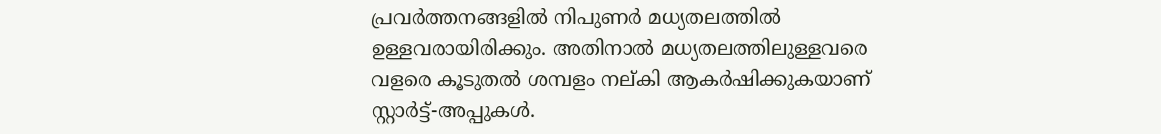പ്രവർത്തനങ്ങളിൽ നിപുണർ മധ്യതലത്തിൽ ഉള്ളവരായിരിക്കും. അതിനാൽ മധ്യതലത്തിലുള്ളവരെ വളരെ കൂടുതൽ ശമ്പളം നല്കി ആകർഷിക്കുകയാണ് സ്റ്റാർട്ട്-അപ്പുകൾ.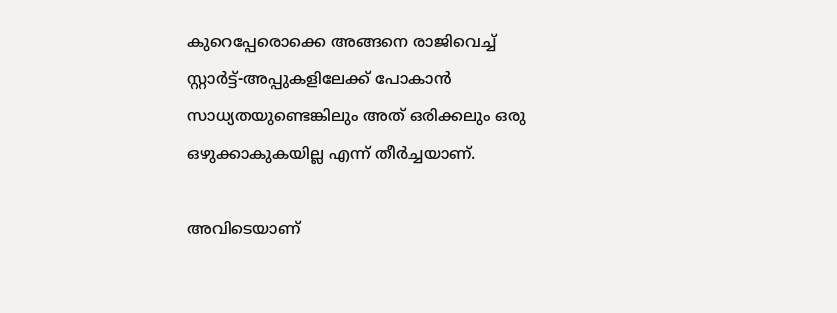കുറെപ്പേരൊക്കെ അങ്ങനെ രാജിവെച്ച് സ്റ്റാർട്ട്-അപ്പുകളിലേക്ക് പോകാൻ സാധ്യതയുണ്ടെങ്കിലും അത് ഒരിക്കലും ഒരു ഒഴുക്കാകുകയില്ല എന്ന് തീർച്ചയാണ്.

അവിടെയാണ്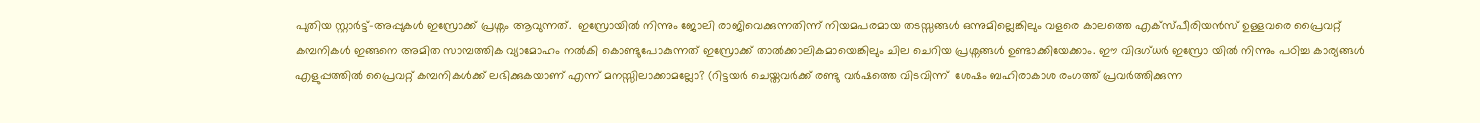പുതിയ സ്റ്റാർട്ട്-അപ്പുകൾ ഇസ്രോക്ക് പ്രശ്നം ആവുന്നത്.  ഇസ്രോയിൽ നിന്നും ജോലി രാജിവെക്കുന്നതിന്ന് നിയമപരമായ തടസ്സങ്ങൾ ഒന്നുമില്ലെങ്കിലും വളരെ കാലത്തെ എക്സ്പീരിയൻസ് ഉള്ളവരെ പ്രൈവറ്റ് കമ്പനികൾ ഇങ്ങനെ അമിത സാമ്പത്തിക വ്യാമോഹം നൽകി കൊണ്ടുപോകുന്നത് ഇസ്രോക്ക് താൽക്കാലികമായെങ്കിലും ചില ചെറിയ പ്രശ്നങ്ങൾ ഉണ്ടാക്കിയേക്കാം. ഈ വിദഗ്ധർ ഇസ്രോ യിൽ നിന്നും പഠിച്ച കാര്യങ്ങൾ എളുപ്പത്തിൽ പ്രൈവറ്റ് കമ്പനികൾക്ക് ലഭിക്കുകയാണ് എന്ന് മനസ്സിലാക്കാമല്ലോ? (റിട്ടയർ ചെയ്തവർക്ക് രണ്ടു വർഷത്തെ വിടവിന്ന്  ശേഷം ബഹിരാകാശ രംഗത്ത് പ്രവർത്തിക്കുന്ന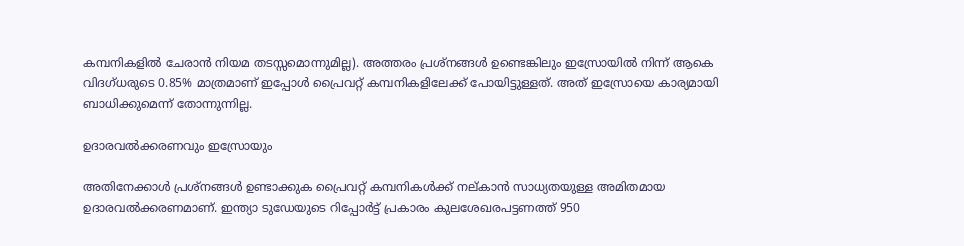കമ്പനികളിൽ ചേരാൻ നിയമ തടസ്സമൊന്നുമില്ല). അത്തരം പ്രശ്നങ്ങൾ ഉണ്ടെങ്കിലും ഇസ്രോയിൽ നിന്ന് ആകെ വിദഗ്ധരുടെ 0.85% മാത്രമാണ് ഇപ്പോൾ പ്രൈവറ്റ് കമ്പനികളിലേക്ക് പോയിട്ടുള്ളത്. അത് ഇസ്രോയെ കാര്യമായി ബാധിക്കുമെന്ന് തോന്നുന്നില്ല.

ഉദാരവൽക്കരണവും ഇസ്രോയും

അതിനേക്കാൾ പ്രശ്നങ്ങൾ ഉണ്ടാക്കുക പ്രൈവറ്റ് കമ്പനികൾക്ക് നല്കാൻ സാധ്യതയുള്ള അമിതമായ ഉദാരവൽക്കരണമാണ്. ഇന്ത്യാ ടുഡേയുടെ റിപ്പോർട്ട് പ്രകാരം കുലശേഖരപട്ടണത്ത് 950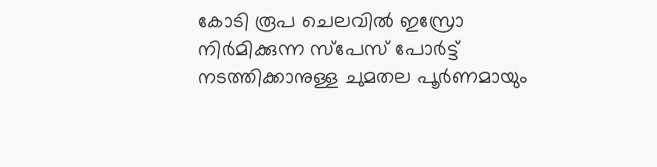കോടി രൂപ ചെലവിൽ ഇസ്രോ നിർമിക്കുന്ന സ്പേസ് പോർട്ട് നടത്തിക്കാനുള്ള ചുമതല പൂർണമായും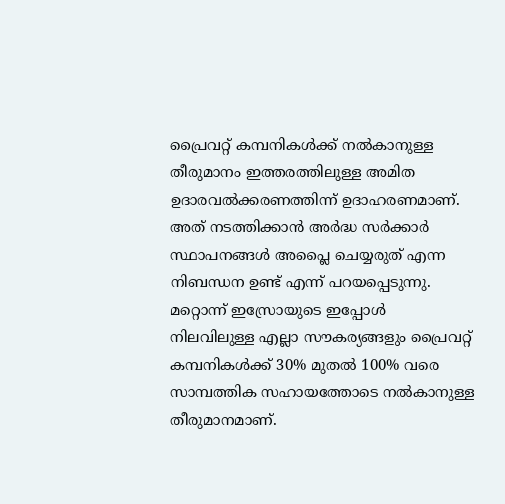പ്രൈവറ്റ് കമ്പനികൾക്ക് നൽകാനുള്ള തീരുമാനം ഇത്തരത്തിലുള്ള അമിത ഉദാരവൽക്കരണത്തിന്ന് ഉദാഹരണമാണ്. അത് നടത്തിക്കാൻ അർദ്ധ സർക്കാർ സ്ഥാപനങ്ങൾ അപ്ലൈ ചെയ്യരുത് എന്ന നിബന്ധന ഉണ്ട് എന്ന് പറയപ്പെടുന്നു. മറ്റൊന്ന് ഇസ്രോയുടെ ഇപ്പോൾ നിലവിലുള്ള എല്ലാ സൗകര്യങ്ങളും പ്രൈവറ്റ് കമ്പനികൾക്ക് 30% മുതൽ 100% വരെ സാമ്പത്തിക സഹായത്തോടെ നൽകാനുള്ള തീരുമാനമാണ്.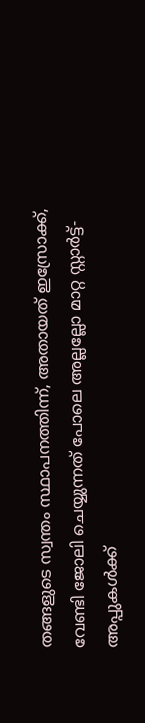തങ്ങളുടെ സ്വന്തം സ്ഥാപനത്തിന്ന്, അതായത് ഇസ്രോക്ക്, വേണ്ടി ജോലി ചെയ്യുന്നത് പോലെ അല്ലല്ലോ മാറ്റ സ്റ്റാർട്ട്-അപ്പുകൾക്ക്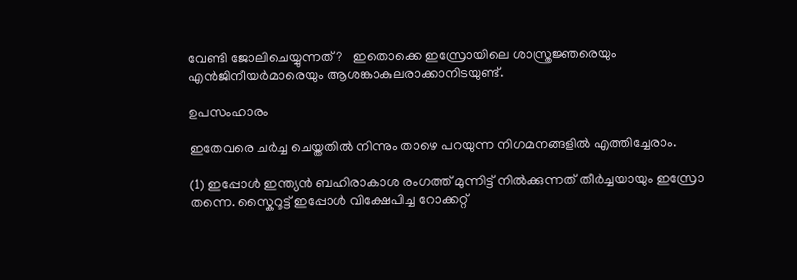വേണ്ടി ജോലിചെയ്യുന്നത്?   ഇതൊക്കെ ഇസ്രോയിലെ ശാസ്ത്രജ്ഞരെയും എൻജിനീയർമാരെയും ആശങ്കാകുലരാക്കാനിടയുണ്ട്.

ഉപസംഹാരം

ഇതേവരെ ചർച്ച ചെയ്തതിൽ നിന്നും താഴെ പറയുന്ന നിഗമനങ്ങളിൽ എത്തിച്ചേരാം.

(1) ഇപ്പോൾ ഇന്ത്യൻ ബഹിരാകാശ രംഗത്ത് മുന്നിട്ട് നിൽക്കുന്നത് തീർച്ചയായും ഇസ്രോ തന്നെ. സ്കൈറൂട്ട് ഇപ്പോൾ വിക്ഷേപിച്ച റോക്കറ്റ്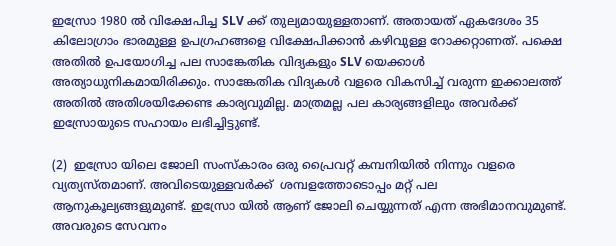ഇസ്രോ 1980 ൽ വിക്ഷേപിച്ച SLV ക്ക് തുല്യമായുള്ളതാണ്. അതായത് ഏകദേശം 35 കിലോഗ്രാം ഭാരമുള്ള ഉപഗ്രഹങ്ങളെ വിക്ഷേപിക്കാൻ കഴിവുള്ള റോക്കറ്റാണത്. പക്ഷെ അതിൽ ഉപയോഗിച്ച പല സാങ്കേതിക വിദ്യകളും SLV യെക്കാൾ അത്യാധുനികമായിരിക്കും. സാങ്കേതിക വിദ്യകൾ വളരെ വികസിച്ച് വരുന്ന ഇക്കാലത്ത് അതിൽ അതിശയിക്കേണ്ട കാര്യവുമില്ല. മാത്രമല്ല പല കാര്യങ്ങളിലും അവർക്ക് ഇസ്രോയുടെ സഹായം ലഭിച്ചിട്ടുണ്ട്.

(2)  ഇസ്രോ യിലെ ജോലി സംസ്കാരം ഒരു പ്രൈവറ്റ് കമ്പനിയിൽ നിന്നും വളരെ വ്യത്യസ്‍തമാണ്. അവിടെയുള്ളവർക്ക്  ശമ്പളത്തോടൊപ്പം മറ്റ് പല ആനുകൂല്യങ്ങളുമുണ്ട്. ഇസ്രോ യിൽ ആണ് ജോലി ചെയ്യുന്നത് എന്ന അഭിമാനവുമുണ്ട്. അവരുടെ സേവനം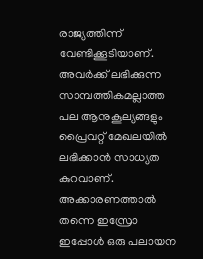രാജ്യത്തിന്ന് വേണ്ടിക്കൂടിയാണ്. അവർക്ക് ലഭിക്കുന്ന സാമ്പത്തികമല്ലാത്ത പല ആനുകൂല്യങ്ങളും പ്രൈവറ്റ് മേഖലയിൽ ലഭിക്കാൻ സാധ്യത കുറവാണ്. അക്കാരണത്താൽ തന്നെ ഇസ്രോ ഇപ്പോൾ ഒരു പലായന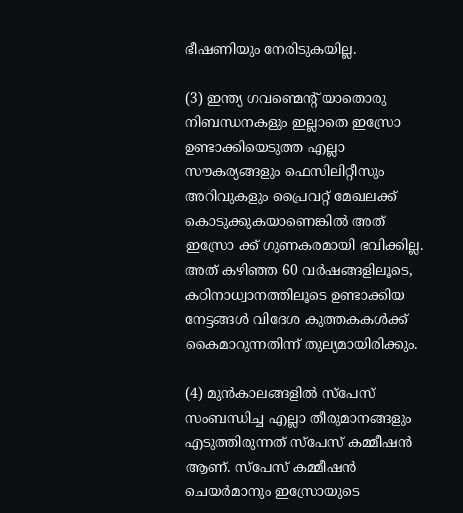ഭീഷണിയും നേരിടുകയില്ല.

(3) ഇന്ത്യ ഗവണ്മെന്റ് യാതൊരു നിബന്ധനകളും ഇല്ലാതെ ഇസ്രോ ഉണ്ടാക്കിയെടുത്ത എല്ലാ സൗകര്യങ്ങളും ഫെസിലിറ്റീസും അറിവുകളും പ്രൈവറ്റ് മേഖലക്ക് കൊടുക്കുകയാണെങ്കിൽ അത് ഇസ്രോ ക്ക് ഗുണകരമായി ഭവിക്കില്ല. അത് കഴിഞ്ഞ 60 വർഷങ്ങളിലൂടെ, കഠിനാധ്വാനത്തിലൂടെ ഉണ്ടാക്കിയ നേട്ടങ്ങൾ വിദേശ കുത്തകകൾക്ക് കൈമാറുന്നതിന്ന് തുല്യമായിരിക്കും.

(4) മുൻകാലങ്ങളിൽ സ്പേസ് സംബന്ധിച്ച എല്ലാ തീരുമാനങ്ങളും എടുത്തിരുന്നത് സ്പേസ് കമ്മീഷൻ ആണ്. സ്പേസ് കമ്മീഷൻ ചെയർമാനും ഇസ്രോയുടെ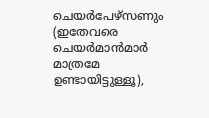ചെയർപേഴ്സണും (ഇതേവരെ ചെയർമാൻമാർ മാത്രമേ ഉണ്ടായിട്ടുള്ളൂ),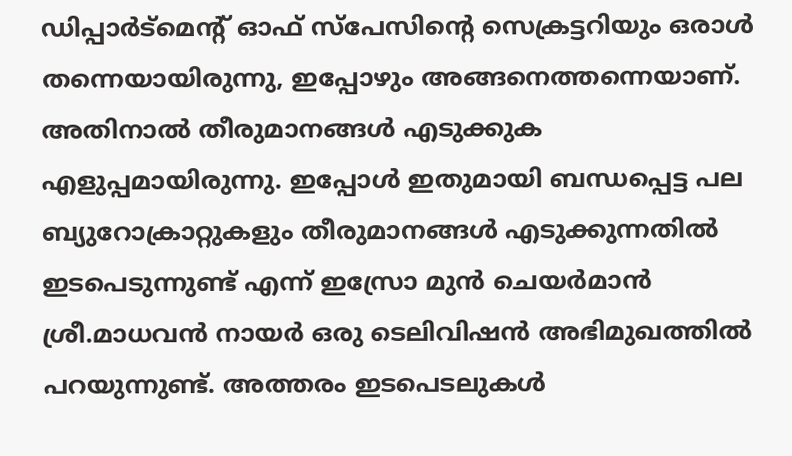ഡിപ്പാർട്മെന്റ് ഓഫ് സ്പേസിന്റെ സെക്രട്ടറിയും ഒരാൾ തന്നെയായിരുന്നു, ഇപ്പോഴും അങ്ങനെത്തന്നെയാണ്. അതിനാൽ തീരുമാനങ്ങൾ എടുക്കുക എളുപ്പമായിരുന്നു. ഇപ്പോൾ ഇതുമായി ബന്ധപ്പെട്ട പല ബ്യുറോക്രാറ്റുകളും തീരുമാനങ്ങൾ എടുക്കുന്നതിൽ ഇടപെടുന്നുണ്ട് എന്ന് ഇസ്രോ മുൻ ചെയർമാൻ ശ്രീ.മാധവൻ നായർ ഒരു ടെലിവിഷൻ അഭിമുഖത്തിൽ പറയുന്നുണ്ട്. അത്തരം ഇടപെടലുകൾ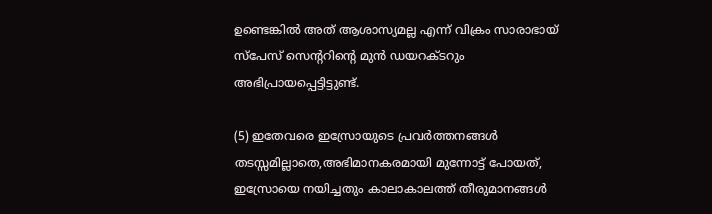ഉണ്ടെങ്കിൽ അത് ആശാസ്യമല്ല എന്ന് വിക്രം സാരാഭായ് സ്പേസ് സെന്ററിന്റെ മുൻ ഡയറക്ടറും അഭിപ്രായപ്പെട്ടിട്ടുണ്ട്.

(5) ഇതേവരെ ഇസ്രോയുടെ പ്രവർത്തനങ്ങൾ തടസ്സമില്ലാതെ,അഭിമാനകരമായി മുന്നോട്ട് പോയത്, ഇസ്രോയെ നയിച്ചതും കാലാകാലത്ത് തീരുമാനങ്ങൾ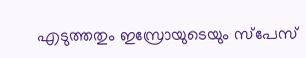എടുത്തതും ഇസ്രോയുടെയും സ്പേസ്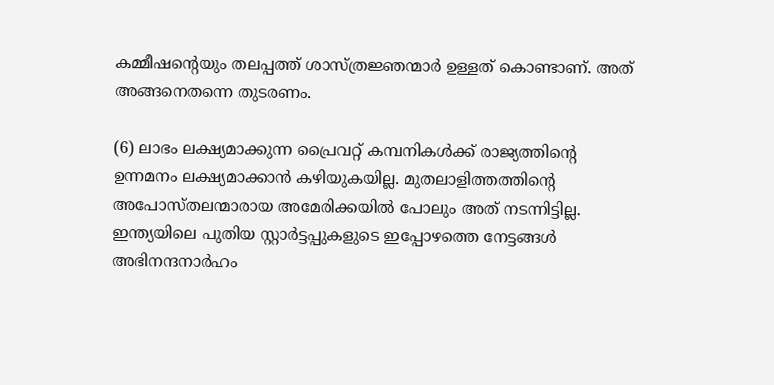കമ്മീഷന്റെയും തലപ്പത്ത് ശാസ്ത്രജ്ഞന്മാർ ഉള്ളത് കൊണ്ടാണ്. അത് അങ്ങനെതന്നെ തുടരണം.

(6) ലാഭം ലക്ഷ്യമാക്കുന്ന പ്രൈവറ്റ് കമ്പനികൾക്ക് രാജ്യത്തിന്റെ ഉന്നമനം ലക്ഷ്യമാക്കാൻ കഴിയുകയില്ല. മുതലാളിത്തത്തിന്റെ അപോസ്തലന്മാരായ അമേരിക്കയിൽ പോലും അത് നടന്നിട്ടില്ല. ഇന്ത്യയിലെ പുതിയ സ്റ്റാർട്ടപ്പുകളുടെ ഇപ്പോഴത്തെ നേട്ടങ്ങൾ അഭിനന്ദനാർഹം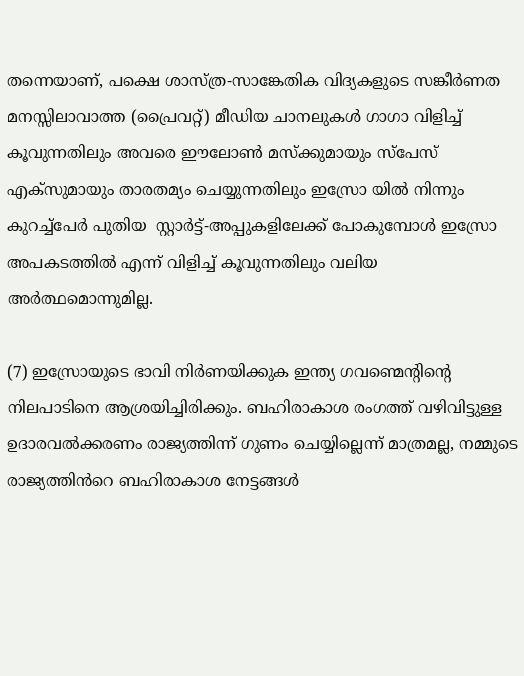തന്നെയാണ്, പക്ഷെ ശാസ്ത്ര-സാങ്കേതിക വിദ്യകളുടെ സങ്കീർണത മനസ്സിലാവാത്ത (പ്രൈവറ്റ്) മീഡിയ ചാനലുകൾ ഗാഗാ വിളിച്ച് കൂവുന്നതിലും അവരെ ഈലോൺ മസ്ക്കുമായും സ്പേസ് എക്സുമായും താരതമ്യം ചെയ്യുന്നതിലും ഇസ്രോ യിൽ നിന്നും കുറച്ച്പേർ പുതിയ  സ്റ്റാർട്ട്-അപ്പുകളിലേക്ക് പോകുമ്പോൾ ഇസ്രോ അപകടത്തിൽ എന്ന് വിളിച്ച് കൂവുന്നതിലും വലിയ അർത്ഥമൊന്നുമില്ല.

(7) ഇസ്രോയുടെ ഭാവി നിർണയിക്കുക ഇന്ത്യ ഗവണ്മെന്റിന്റെ നിലപാടിനെ ആശ്രയിച്ചിരിക്കും. ബഹിരാകാശ രംഗത്ത് വഴിവിട്ടുള്ള ഉദാരവൽക്കരണം രാജ്യത്തിന്ന് ഗുണം ചെയ്യില്ലെന്ന് മാത്രമല്ല, നമ്മുടെ രാജ്യത്തിൻറെ ബഹിരാകാശ നേട്ടങ്ങൾ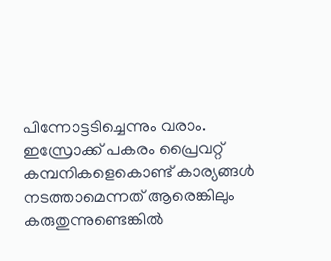പിന്നോട്ടടിച്ചെന്നും വരാം. ഇസ്രോക്ക് പകരം പ്രൈവറ്റ് കമ്പനികളെകൊണ്ട് കാര്യങ്ങൾ നടത്താമെന്നത് ആരെങ്കിലും കരുതുന്നുണ്ടെങ്കിൽ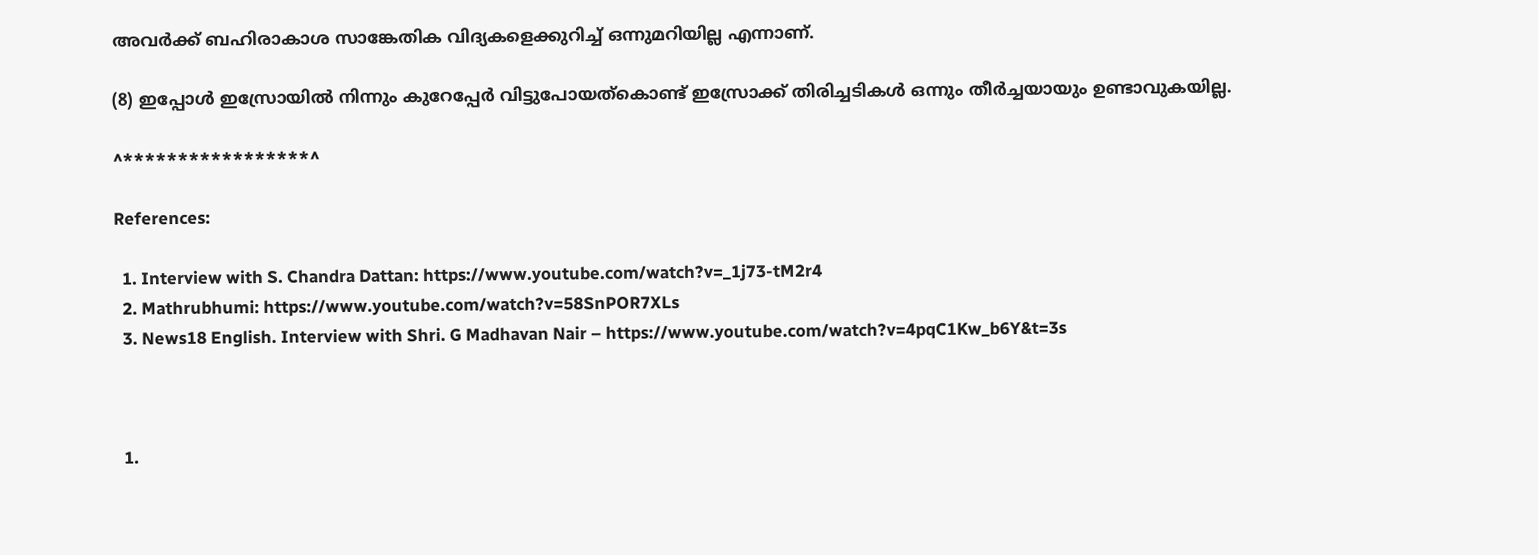അവർക്ക് ബഹിരാകാശ സാങ്കേതിക വിദ്യകളെക്കുറിച്ച് ഒന്നുമറിയില്ല എന്നാണ്.

(8) ഇപ്പോൾ ഇസ്രോയിൽ നിന്നും കുറേപ്പേർ വിട്ടുപോയത്കൊണ്ട് ഇസ്രോക്ക് തിരിച്ചടികൾ ഒന്നും തീർച്ചയായും ഉണ്ടാവുകയില്ല.

^*****************^

References:

  1. Interview with S. Chandra Dattan: https://www.youtube.com/watch?v=_1j73-tM2r4
  2. Mathrubhumi: https://www.youtube.com/watch?v=58SnPOR7XLs
  3. News18 English. Interview with Shri. G Madhavan Nair – https://www.youtube.com/watch?v=4pqC1Kw_b6Y&t=3s



  1.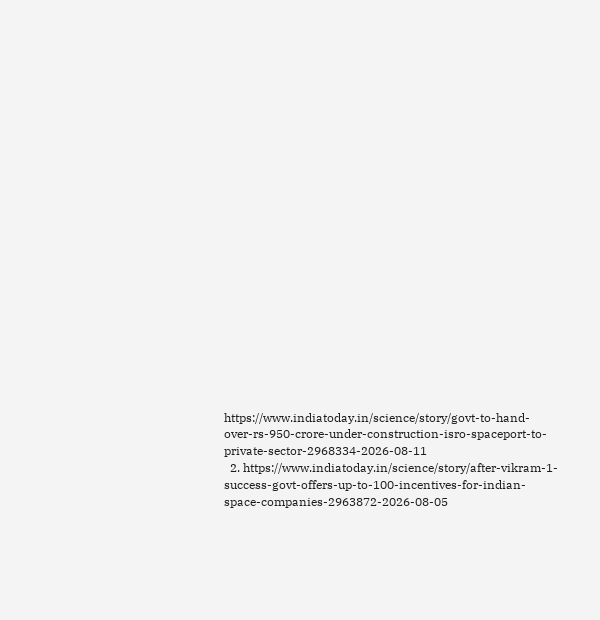https://www.indiatoday.in/science/story/govt-to-hand-over-rs-950-crore-under-construction-isro-spaceport-to-private-sector-2968334-2026-08-11
  2. https://www.indiatoday.in/science/story/after-vikram-1-success-govt-offers-up-to-100-incentives-for-indian-space-companies-2963872-2026-08-05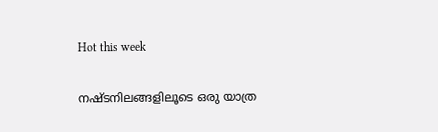Hot this week

നഷ്ടനിലങ്ങളിലൂടെ ഒരു യാത്ര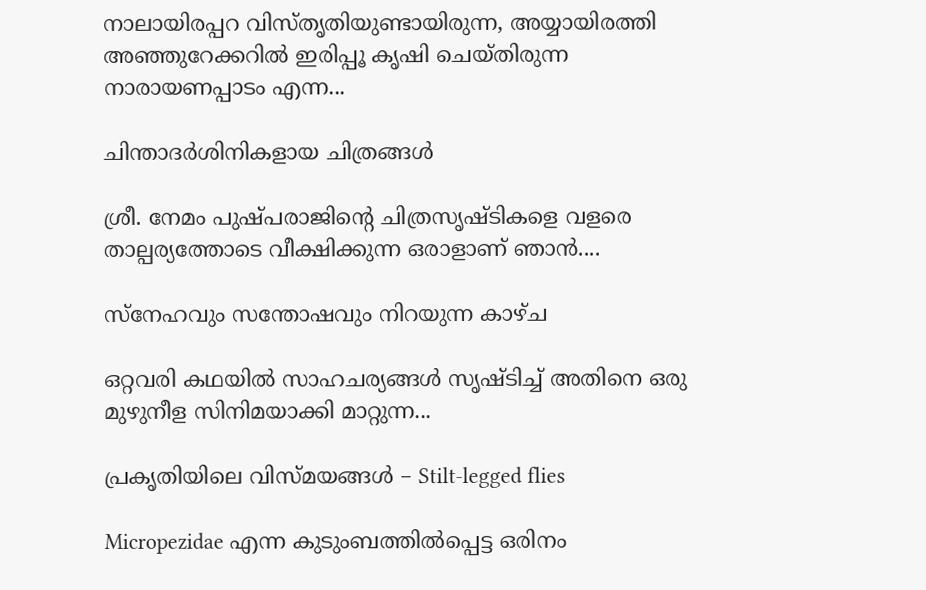നാലായിരപ്പറ വിസ്തൃതിയുണ്ടായിരുന്ന, അയ്യായിരത്തി അഞ്ഞുറേക്കറില്‍ ഇരിപ്പൂ കൃഷി ചെയ്തിരുന്ന നാരായണപ്പാടം എന്ന...

ചിന്താദർശിനികളായ ചിത്രങ്ങൾ

ശ്രീ. നേമം പുഷ്പരാജിൻ്റെ ചിത്രസൃഷ്ടികളെ വളരെ താല്പര്യത്തോടെ വീക്ഷിക്കുന്ന ഒരാളാണ് ഞാൻ....

സ്‌നേഹവും സന്തോഷവും നിറയുന്ന കാഴ്‌ച

ഒറ്റവരി കഥയിൽ സാഹചര്യങ്ങൾ സൃഷ്ടിച്ച്‌ അതിനെ ഒരു മുഴുനീള സിനിമയാക്കി മാറ്റുന്ന...

പ്രകൃതിയിലെ വിസ്മയങ്ങൾ – Stilt-legged flies

Micropezidae എന്ന കുടുംബത്തിൽപ്പെട്ട ഒരിനം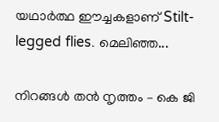യഥാർത്ഥ ഈച്ചകളാണ് Stilt-legged flies. മെലിഞ്ഞ...

നിറങ്ങൾ തൻ നൃത്തം – കെ ജി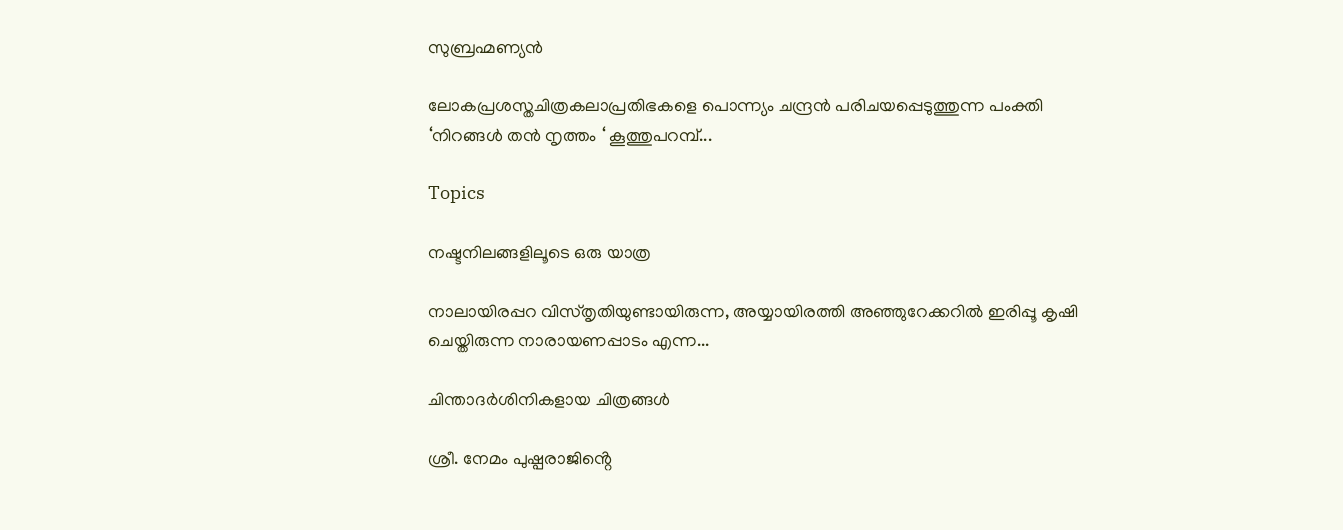സുബ്രഹ്മണ്യൻ

ലോകപ്രശസ്തചിത്രകലാപ്രതിഭകളെ പൊന്ന്യം ചന്ദ്രൻ പരിചയപ്പെടുത്തുന്ന പംക്തി ‘നിറങ്ങൾ തൻ നൃത്തം ‘ കൂത്തുപറമ്പ്...

Topics

നഷ്ടനിലങ്ങളിലൂടെ ഒരു യാത്ര

നാലായിരപ്പറ വിസ്തൃതിയുണ്ടായിരുന്ന, അയ്യായിരത്തി അഞ്ഞുറേക്കറില്‍ ഇരിപ്പൂ കൃഷി ചെയ്തിരുന്ന നാരായണപ്പാടം എന്ന...

ചിന്താദർശിനികളായ ചിത്രങ്ങൾ

ശ്രീ. നേമം പുഷ്പരാജിൻ്റെ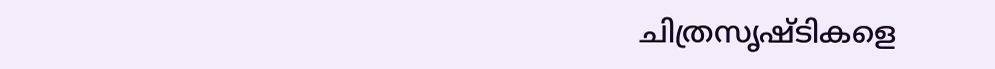ചിത്രസൃഷ്ടികളെ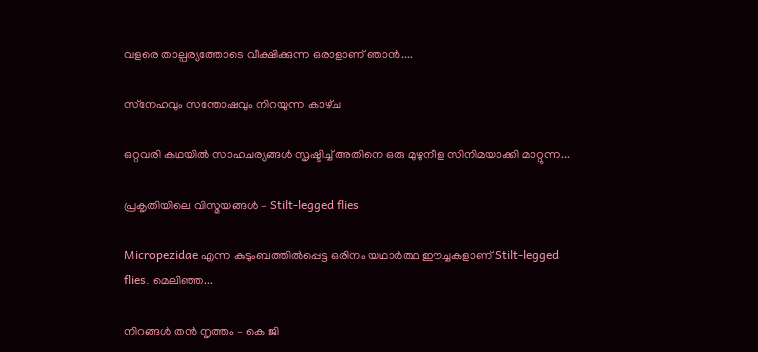വളരെ താല്പര്യത്തോടെ വീക്ഷിക്കുന്ന ഒരാളാണ് ഞാൻ....

സ്‌നേഹവും സന്തോഷവും നിറയുന്ന കാഴ്‌ച

ഒറ്റവരി കഥയിൽ സാഹചര്യങ്ങൾ സൃഷ്ടിച്ച്‌ അതിനെ ഒരു മുഴുനീള സിനിമയാക്കി മാറ്റുന്ന...

പ്രകൃതിയിലെ വിസ്മയങ്ങൾ – Stilt-legged flies

Micropezidae എന്ന കുടുംബത്തിൽപ്പെട്ട ഒരിനം യഥാർത്ഥ ഈച്ചകളാണ് Stilt-legged flies. മെലിഞ്ഞ...

നിറങ്ങൾ തൻ നൃത്തം – കെ ജി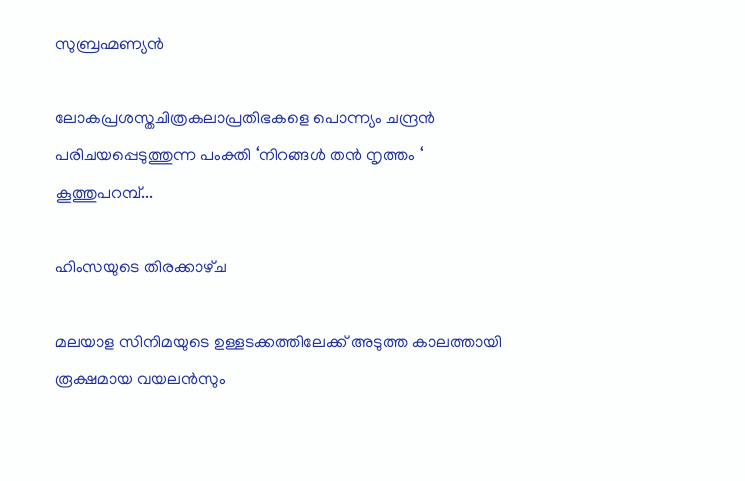സുബ്രഹ്മണ്യൻ

ലോകപ്രശസ്തചിത്രകലാപ്രതിഭകളെ പൊന്ന്യം ചന്ദ്രൻ പരിചയപ്പെടുത്തുന്ന പംക്തി ‘നിറങ്ങൾ തൻ നൃത്തം ‘ കൂത്തുപറമ്പ്...

ഹിംസയുടെ തിരക്കാഴ്‌ച

മലയാള സിനിമയുടെ ഉള്ളടക്കത്തിലേക്ക്‌ അടുത്ത കാലത്തായി രൂക്ഷമായ വയലൻസും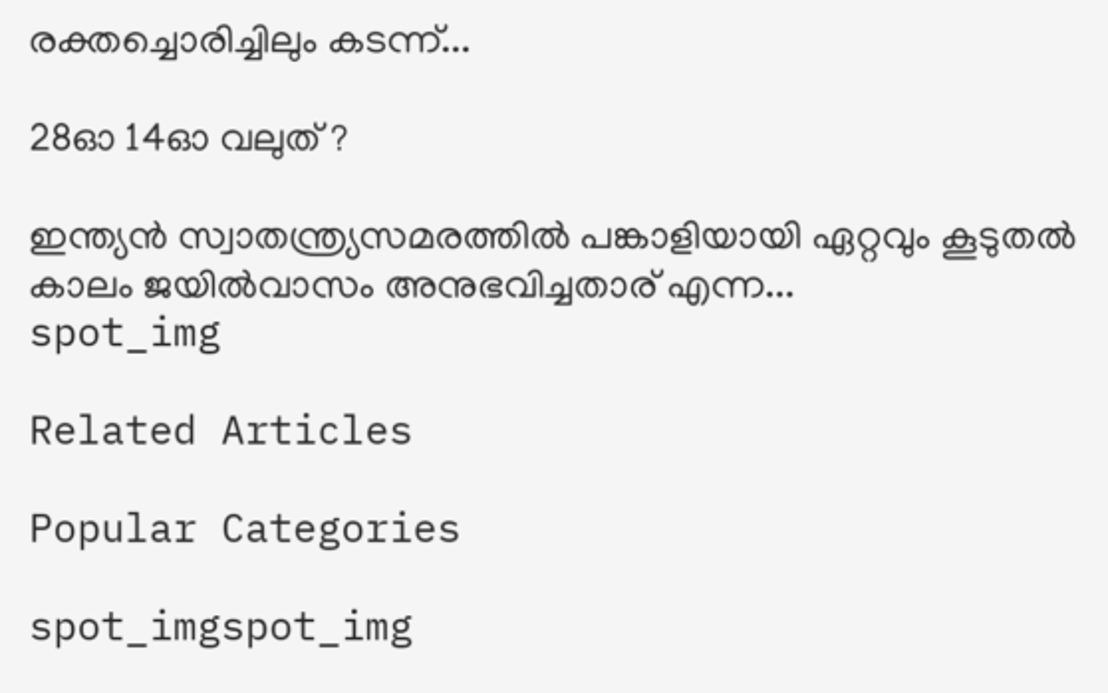രക്തച്ചൊരിച്ചിലും കടന്ന്‌...

28ഓ 14ഓ വലുത് ?

ഇന്ത്യൻ സ്വാതന്ത്ര്യസമരത്തിൽ പങ്കാളിയായി ഏറ്റവും കൂടുതൽ കാലം ജയിൽവാസം അനുഭവിച്ചതാര് എന്ന...
spot_img

Related Articles

Popular Categories

spot_imgspot_img